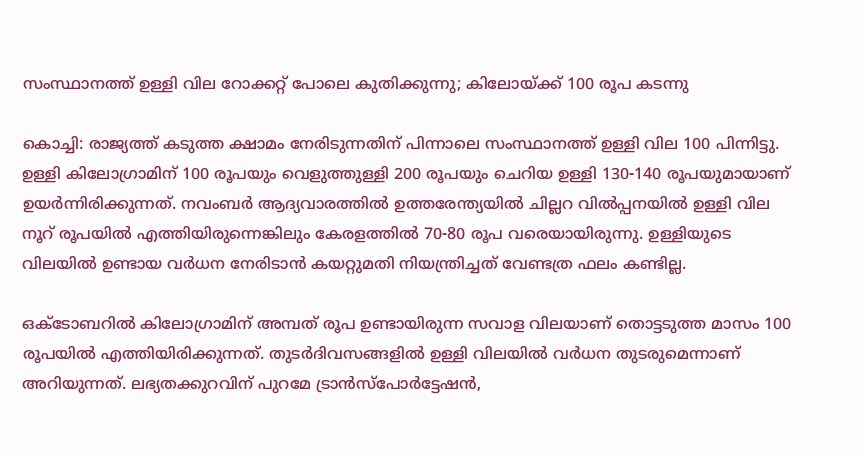സംസ്ഥാനത്ത് ഉള്ളി വില റോക്കറ്റ് പോലെ കുതിക്കുന്നു; കിലോയ്ക്ക് 100 രൂപ കടന്നു

കൊച്ചി: രാജ്യത്ത് കടുത്ത ക്ഷാമം നേരിടുന്നതിന് പിന്നാലെ സംസ്ഥാനത്ത് ഉള്ളി വില 100 പിന്നിട്ടു. ഉള്ളി കിലോഗ്രാമിന് 100 രൂപയും വെളുത്തുള്ളി 200 രൂപയും ചെറിയ ഉള്ളി 130-140 രൂപയുമായാണ് ഉയര്‍ന്നിരിക്കുന്നത്. നവംബര്‍ ആദ്യവാരത്തില്‍ ഉത്തരേന്ത്യയില്‍ ചില്ലറ വില്‍പ്പനയില്‍ ഉള്ളി വില നൂറ് രൂപയില്‍ എത്തിയിരുന്നെങ്കിലും കേരളത്തില്‍ 70-80 രൂപ വരെയായിരുന്നു. ഉള്ളിയുടെ വിലയില്‍ ഉണ്ടായ വര്‍ധന നേരിടാന്‍ കയറ്റുമതി നിയന്ത്രിച്ചത് വേണ്ടത്ര ഫലം കണ്ടില്ല.

ഒക്ടോബറില്‍ കിലോഗ്രാമിന് അമ്പത് രൂപ ഉണ്ടായിരുന്ന സവാള വിലയാണ് തൊട്ടടുത്ത മാസം 100 രൂപയില്‍ എത്തിയിരിക്കുന്നത്. തുടര്‍ദിവസങ്ങളില്‍ ഉള്ളി വിലയില്‍ വര്‍ധന തുടരുമെന്നാണ് അറിയുന്നത്. ലഭ്യതക്കുറവിന് പുറമേ ട്രാന്‍സ്പോര്‍ട്ടേഷന്‍,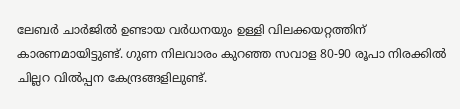ലേബര്‍ ചാര്‍ജില്‍ ഉണ്ടായ വര്‍ധനയും ഉള്ളി വിലക്കയറ്റത്തിന് കാരണമായിട്ടുണ്ട്. ഗുണ നിലവാരം കുറഞ്ഞ സവാള 80-90 രൂപാ നിരക്കില്‍ ചില്ലറ വില്‍പ്പന കേന്ദ്രങ്ങളിലുണ്ട്.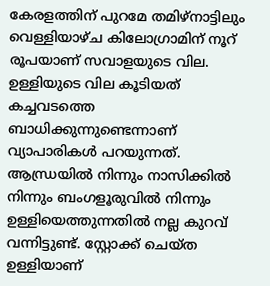കേരളത്തിന് പുറമേ തമിഴ്നാട്ടിലും വെള്ളിയാഴ്ച കിലോഗ്രാമിന് നൂറ് രൂപയാണ് സവാളയുടെ വില. ഉള്ളിയുടെ വില കൂടിയത് കച്ചവടത്തെ ബാധിക്കുന്നുണ്ടെന്നാണ് വ്യാപാരികള്‍ പറയുന്നത്. ആന്ധ്രയില്‍ നിന്നും നാസിക്കില്‍ നിന്നും ബംഗളൂരുവില്‍ നിന്നും ഉള്ളിയെത്തുന്നതില്‍ നല്ല കുറവ് വന്നിട്ടുണ്ട്. സ്റ്റോക്ക് ചെയ്ത ഉള്ളിയാണ്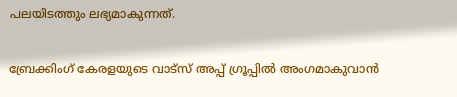പലയിടത്തും ലഭ്യമാകുന്നത്.

ബ്രേക്കിംഗ് കേരളയുടെ വാട്സ് അപ്പ് ഗ്രൂപ്പിൽ അംഗമാകുവാൻ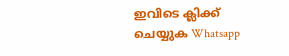ഇവിടെ ക്ലിക്ക് ചെയ്യുക Whatsapp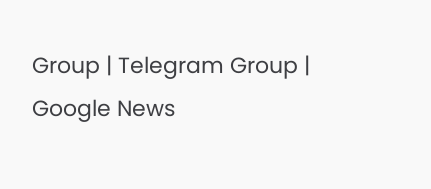Group | Telegram Group | Google News